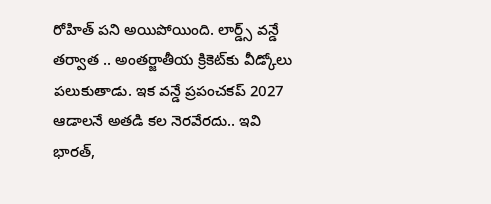రోహిత్ పని అయిపోయింది. లార్డ్స్ వన్డే తర్వాత .. అంతర్జాతీయ క్రికెట్‌కు వీడ్కోలు పలుకుతాడు. ఇక వన్డే ప్రపంచకప్ 2027 ఆడాలనే అతడి కల నెరవేరదు.. ఇవి భారత్,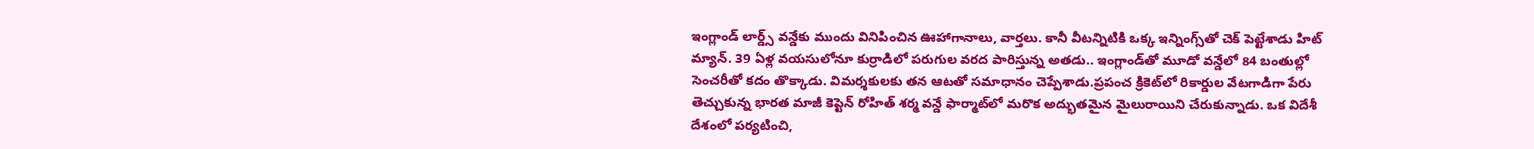ఇంగ్లాండ్ లార్డ్స్ వన్డేకు ముందు వినిపించిన ఊహాగానాలు, వార్తలు. కానీ వీటన్నిటికి ఒక్క ఇన్నింగ్స్‌తో చెక్ పెట్టేశాడు హిట్ మ్యాన్. 39 ఏళ్ల వయసులోనూ కుర్రాడిలో పరుగుల వరద పారిస్తున్న అతడు.. ఇంగ్లాండ్‌తో మూడో వన్డేలో 84 బంతుల్లో సెంచరీతో కదం తొక్కాడు. విమర్శకులకు తన ఆటతో సమాధానం చెప్పేశాడు.ప్రపంచ క్రికెట్‌లో రికార్డుల వేటగాడిగా పేరు తెచ్చుకున్న భారత మాజీ కెప్టెన్ రోహిత్ శర్మ వన్డే ఫార్మాట్‌లో మరొక అద్భుతమైన మైలురాయిని చేరుకున్నాడు. ఒక విదేశీ దేశంలో పర్యటించి,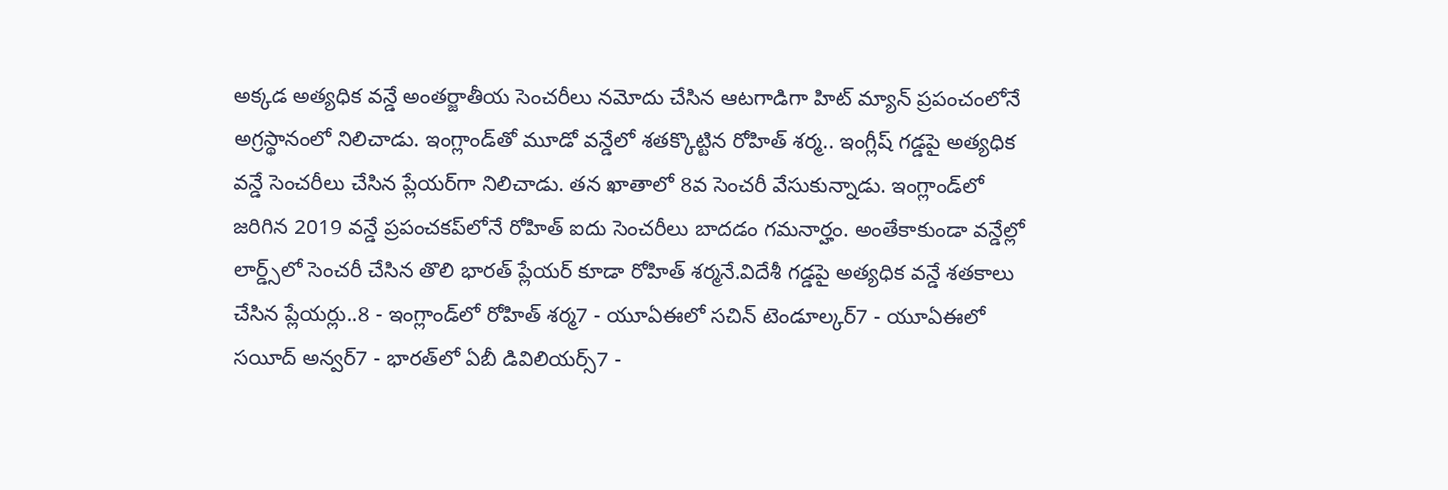అక్కడ అత్యధిక వన్డే అంతర్జాతీయ సెంచరీలు నమోదు చేసిన ఆటగాడిగా హిట్ మ్యాన్ ప్రపంచంలోనే అగ్రస్థానంలో నిలిచాడు. ఇంగ్లాండ్‌తో మూడో వన్డేలో శతక్కొట్టిన రోహిత్ శర్మ.. ఇంగ్లీష్ గడ్డపై అత్యధిక వన్డే సెంచరీలు చేసిన ప్లేయర్‌గా నిలిచాడు. తన ఖాతాలో 8వ సెంచరీ వేసుకున్నాడు. ఇంగ్లాండ్‌లో జరిగిన 2019 వన్డే ప్రపంచకప్‌లోనే రోహిత్ ఐదు సెంచరీలు బాదడం గమనార్హం. అంతేకాకుండా వన్డేల్లో లార్డ్స్‌లో సెంచరీ చేసిన తొలి భారత్ ప్లేయర్‌ కూడా రోహిత్ శర్మనే.విదేశీ గడ్డపై అత్యధిక వన్డే శతకాలు చేసిన ప్లేయర్లు..8 - ఇంగ్లాండ్‌లో రోహిత్ శర్మ7 - యూఏఈలో సచిన్ టెండూల్కర్7 - యూఏఈలో సయీద్ అన్వర్7 - భారత్‌లో ఏబీ డివిలియర్స్7 -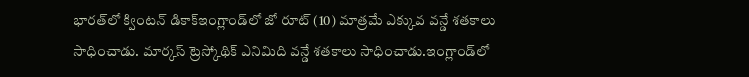భారత్‌లో క్వింటన్ డికాక్ఇంగ్లాండ్‌లో జో రూట్ (10) మాత్రమే ఎక్కువ వన్డే శతకాలు సాధించాడు. మార్కస్ ట్రెస్కోథిక్ ఎనిమిది వన్డే శతకాలు సాధించాడు.ఇంగ్లాండ్‌లో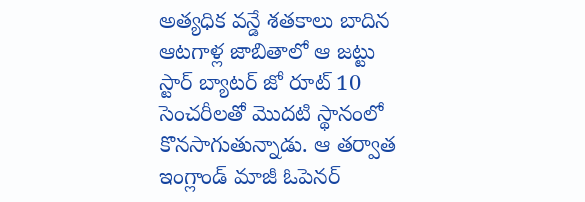అత్యధిక వన్డే శతకాలు బాదిన ఆటగాళ్ల జాబితాలో ఆ జట్టు స్టార్ బ్యాటర్ జో రూట్ 10 సెంచరీలతో మొదటి స్థానంలో కొనసాగుతున్నాడు. ఆ తర్వాత ఇంగ్లాండ్ మాజీ ఓపెనర్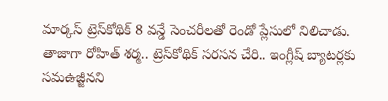మార్కస్ ట్రెస్‌కోథిక్ 8 వన్డే సెంచరీలతో రెండో ప్లేసులో నిలిచాడు. తాజాగా రోహిత్ శర్మ.. ట్రెస్‌కోథిక్ సరసన చేరి.. ఇంగ్లీష్ బ్యాటర్లకు సమఉజ్జీనని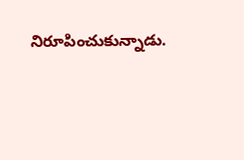నిరూపించుకున్నాడు.